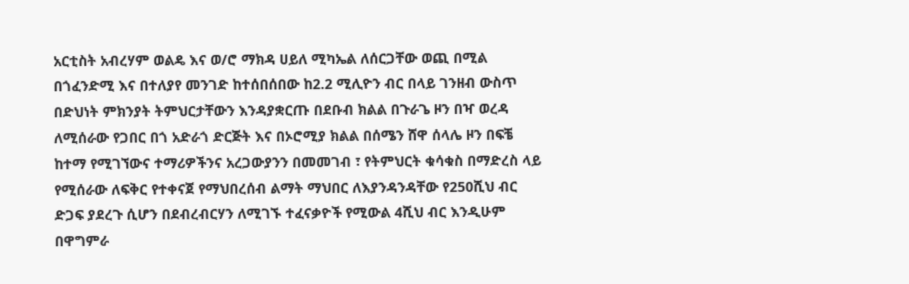አርቲስት አብረሃም ወልዴ እና ወ/ሮ ማክዳ ሀይለ ሚካኤል ለሰርጋቸው ወጪ በሚል በጎፈንድሚ እና በተለያየ መንገድ ከተሰበሰበው ከ2.2 ሚሊዮን ብር በላይ ገንዘብ ውስጥ በድህነት ምክንያት ትምህርታቸውን እንዳያቋርጡ በደቡብ ክልል በጉራጌ ዞን በዣ ወረዳ ለሚሰራው የጋበር በጎ አድራጎ ድርጅት እና በኦሮሚያ ክልል በሰሜን ሸዋ ሰላሌ ዞን በፍቼ ከተማ የሚገኘውና ተማሪዎችንና አረጋውያንን በመመገብ ፣ የትምህርት ቁሳቁስ በማድረስ ላይ የሚሰራው ለፍቅር የተቀናጀ የማህበረሰብ ልማት ማህበር ለእያንዳንዳቸው የ250ሺህ ብር ድጋፍ ያደረጉ ሲሆን በደብረብርሃን ለሚገኙ ተፈናቃዮች የሚውል 4ሺህ ብር እንዲሁም በዋግምራ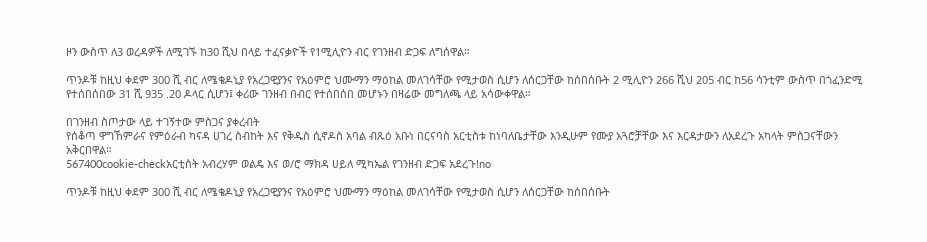ዞን ውስጥ ለ3 ወረዳዎች ለሚገኙ ከ30 ሺህ በላይ ተፈናቃዮች የ1ሚሊዮን ብር የገንዘብ ድጋፍ ለግሰዋል።

ጥንዶቹ ከዚህ ቀደም 300 ሺ ብር ለሜቄዶኒያ የአረጋዊያንና የአዕምሮ ህሙማን ማዕከል መለገሳቸው የሚታወስ ሲሆን ለሰርጋቸው ከሰበሰቡት 2 ሚሊዮን 266 ሺህ 205 ብር ከ56 ሳንቲም ውስጥ በጎፈንድሚ የተሰበሰበው 31 ሺ 935 .20 ዶላር ሲሆን፤ ቀሪው ገንዘብ በብር የተሰበሰበ መሆኑን በዛሬው መግለጫ ላይ አሳውቀዋል።

በገንዘብ ስጦታው ላይ ተገኝተው ምስጋና ያቀረብት
የሰቆጣ ዋግኸምራና የምዕራብ ካናዳ ሀገረ ስብከት እና የቅዱስ ሲኖዶስ አባል ብጹዕ አቡነ በርናባስ አርቲስቱ ከነባለቤታቸው እንዲሁም የሙያ አጓሮቻቸው እና እርዳታውን ለአደረጉ አካላት ምስጋናቸውን አቅርበዋል።
567400cookie-checkአርቲስት አብረሃም ወልዴ እና ወ/ሮ ማክዳ ሀይለ ሚካኤል የገንዘብ ድጋፍ አደረጉ!no

ጥንዶቹ ከዚህ ቀደም 300 ሺ ብር ለሜቄዶኒያ የአረጋዊያንና የአዕምሮ ህሙማን ማዕከል መለገሳቸው የሚታወስ ሲሆን ለሰርጋቸው ከሰበሰቡት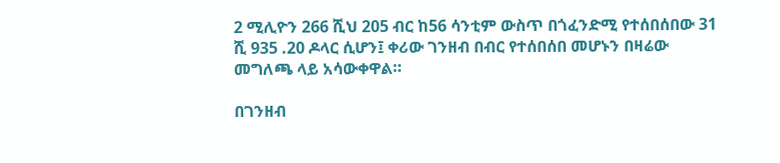2 ሚሊዮን 266 ሺህ 205 ብር ከ56 ሳንቲም ውስጥ በጎፈንድሚ የተሰበሰበው 31 ሺ 935 .20 ዶላር ሲሆን፤ ቀሪው ገንዘብ በብር የተሰበሰበ መሆኑን በዛሬው መግለጫ ላይ አሳውቀዋል።

በገንዘብ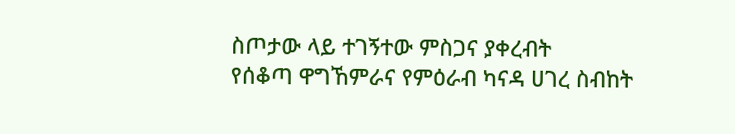ስጦታው ላይ ተገኝተው ምስጋና ያቀረብት
የሰቆጣ ዋግኸምራና የምዕራብ ካናዳ ሀገረ ስብከት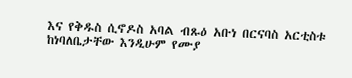እና የቅዱስ ሲኖዶስ አባል ብጹዕ አቡነ በርናባስ አርቲስቱ ከነባለቤታቸው እንዲሁም የሙያ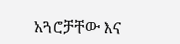አጓሮቻቸው እና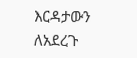እርዳታውን ለአደረጉ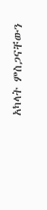አካላት ምስጋናቸውን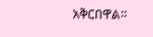አቅርበዋል።